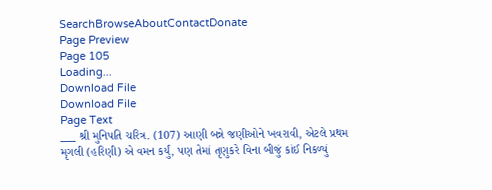SearchBrowseAboutContactDonate
Page Preview
Page 105
Loading...
Download File
Download File
Page Text
___ શ્રી મુનિપતિ ચરિત્ર. (107) આણી બન્ને જણીઓને ખવરાવી, એટલે પ્રથમ મૃગલી (હરિણી) એ વમન કર્યું, પણ તેમાં તૃણુકરે વિના બીજું કાંઈ નિકળ્યું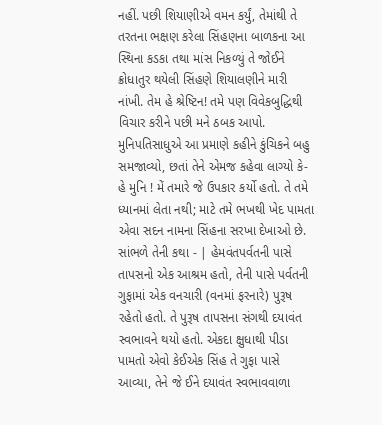નહીં. પછી શિયાણીએ વમન કર્યું, તેમાંથી તે તરતના ભક્ષણ કરેલા સિંહણના બાળકના આ સ્થિના કડકા તથા માંસ નિકળ્યું તે જોઈને ક્રોધાતુર થયેલી સિંહણે શિયાલણીને મારી નાંખી. તેમ હે શ્રેષ્ટિન! તમે પણ વિવેકબુદ્ધિથી વિચાર કરીને પછી મને ઠબક આપો. મુનિપતિસાધુએ આ પ્રમાણે કહીને કુંચિકને બહુ સમજાવ્યો, છતાં તેને એમજ કહેવા લાગ્યો કે-હે મુનિ ! મેં તમારે જે ઉપકાર કર્યો હતો. તે તમે ધ્યાનમાં લેતા નથી; માટે તમે ભખથી ખેદ પામતા એવા સદન નામના સિંહના સરખા દેખાઓ છે. સાંભળે તેની કથા - | હેમવંતપર્વતની પાસે તાપસનો એક આશ્રમ હતો, તેની પાસે પર્વતની ગુફામાં એક વનચારી (વનમાં ફરનારે) પુરૂષ રહેતો હતો. તે પુરૂષ તાપસના સંગથી દયાવંત સ્વભાવને થયો હતો. એકદા ક્ષુધાથી પીડા પામતો એવો કેઈએક સિંહ તે ગુફા પાસે આવ્યા, તેને જે ઈને દયાવંત સ્વભાવવાળા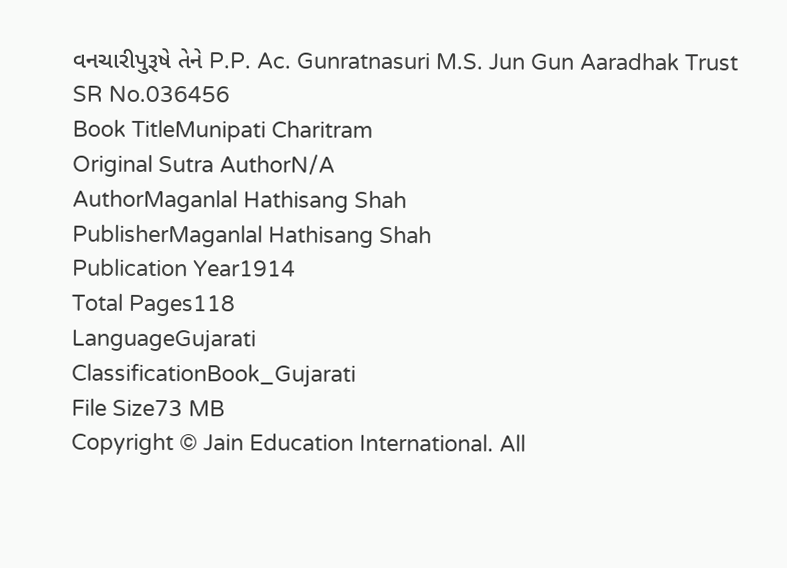વનચારીપુરૂષે તેને P.P. Ac. Gunratnasuri M.S. Jun Gun Aaradhak Trust
SR No.036456
Book TitleMunipati Charitram
Original Sutra AuthorN/A
AuthorMaganlal Hathisang Shah
PublisherMaganlal Hathisang Shah
Publication Year1914
Total Pages118
LanguageGujarati
ClassificationBook_Gujarati
File Size73 MB
Copyright © Jain Education International. All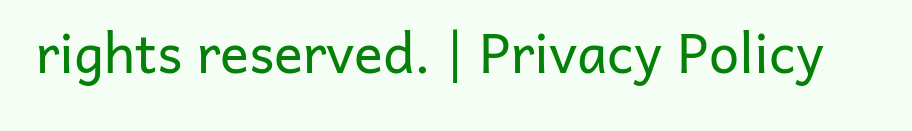rights reserved. | Privacy Policy